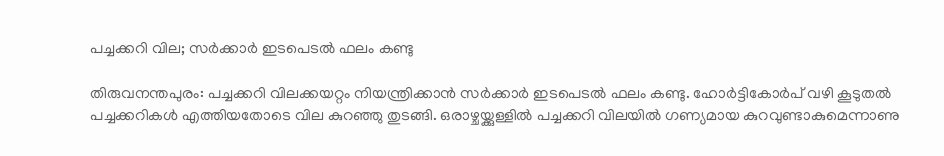പച്ചക്കറി വില; സര്‍ക്കാര്‍ ഇടപെടല്‍ ഫലം കണ്ടു

തിരുവനന്തപുരം: പച്ചക്കറി വിലക്കയറ്റം നിയന്ത്രിക്കാന്‍ സര്‍ക്കാര്‍ ഇടപെടല്‍ ഫലം കണ്ടു. ഹോര്‍ട്ടികോര്‍പ് വഴി കൂടുതല്‍ പച്ചക്കറികള്‍ എത്തിയതോടെ വില കുറഞ്ഞു തുടങ്ങി. ഒരാഴ്ചയ്ക്കുള്ളില്‍ പച്ചക്കറി വിലയില്‍ ഗണ്യമായ കുറവുണ്ടാകുമെന്നാണു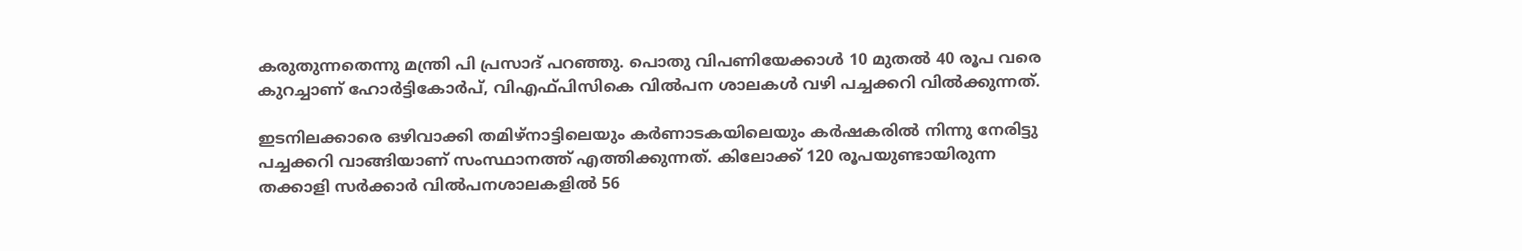കരുതുന്നതെന്നു മന്ത്രി പി പ്രസാദ് പറഞ്ഞു. പൊതു വിപണിയേക്കാള്‍ 10 മുതല്‍ 40 രൂപ വരെ കുറച്ചാണ് ഹോര്‍ട്ടികോര്‍പ്, വിഎഫ്പിസികെ വില്‍പന ശാലകള്‍ വഴി പച്ചക്കറി വില്‍ക്കുന്നത്.

ഇടനിലക്കാരെ ഒഴിവാക്കി തമിഴ്‌നാട്ടിലെയും കര്‍ണാടകയിലെയും കര്‍ഷകരില്‍ നിന്നു നേരിട്ടു പച്ചക്കറി വാങ്ങിയാണ് സംസ്ഥാനത്ത് എത്തിക്കുന്നത്. കിലോക്ക് 120 രൂപയുണ്ടായിരുന്ന തക്കാളി സര്‍ക്കാര്‍ വില്‍പനശാലകളില്‍ 56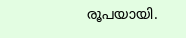രൂപയായി.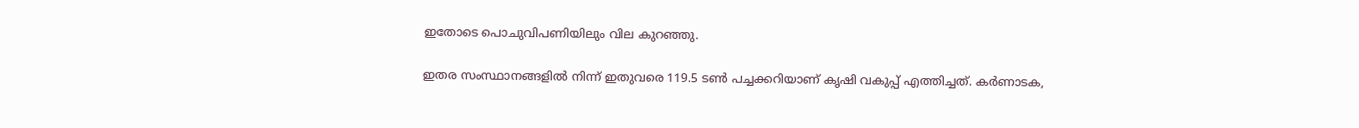ഇതോടെ പൊചുവിപണിയിലും വില കുറഞ്ഞു.

ഇതര സംസ്ഥാനങ്ങളില്‍ നിന്ന് ഇതുവരെ 119.5 ടണ്‍ പച്ചക്കറിയാണ് കൃഷി വകുപ്പ് എത്തിച്ചത്. കര്‍ണാടക,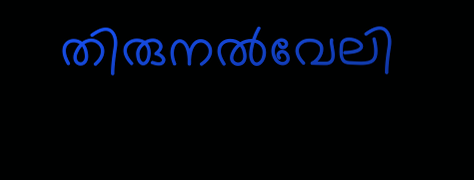തിരുനല്‍വേലി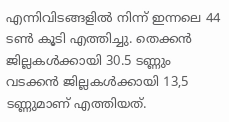എന്നിവിടങ്ങളില്‍ നിന്ന് ഇന്നലെ 44 ടണ്‍ കൂടി എത്തിച്ചു. തെക്കന്‍ ജില്ലകള്‍ക്കായി 30.5 ടണ്ണും വടക്കന്‍ ജില്ലകള്‍ക്കായി 13,5 ടണ്ണുമാണ് എത്തിയത്.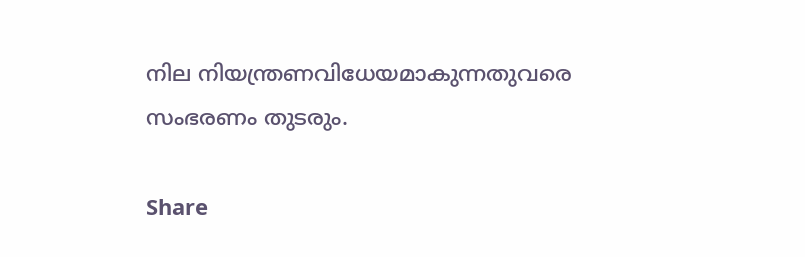നില നിയന്ത്രണവിധേയമാകുന്നതുവരെ സംഭരണം തുടരും.

Share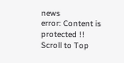news
error: Content is protected !!
Scroll to Top